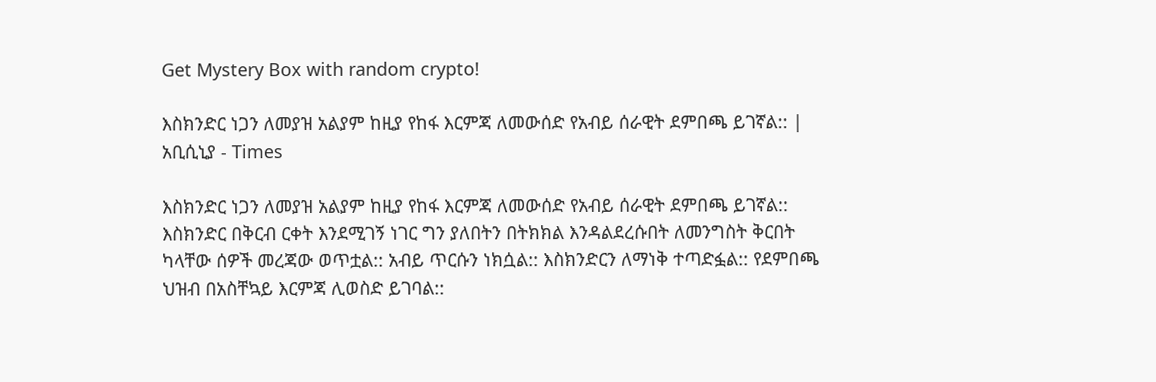Get Mystery Box with random crypto!

እስክንድር ነጋን ለመያዝ አልያም ከዚያ የከፋ እርምጃ ለመውሰድ የአብይ ሰራዊት ደምበጫ ይገኛል:: | አቢሲኒያ - Times

እስክንድር ነጋን ለመያዝ አልያም ከዚያ የከፋ እርምጃ ለመውሰድ የአብይ ሰራዊት ደምበጫ ይገኛል:: እስክንድር በቅርብ ርቀት እንደሚገኝ ነገር ግን ያለበትን በትክክል እንዳልደረሱበት ለመንግስት ቅርበት ካላቸው ሰዎች መረጃው ወጥቷል:: አብይ ጥርሱን ነክሷል:: እስክንድርን ለማነቅ ተጣድፏል:: የደምበጫ ህዝብ በአስቸኳይ እርምጃ ሊወስድ ይገባል::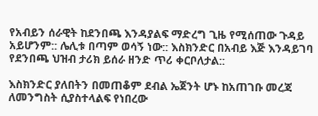የአብይን ሰራዊት ከደንበጫ እንዳያልፍ ማድረግ ጊዜ የሚሰጠው ጉዳይ አይሆንም:: ሌሊቱ በጣም ወሳኝ ነው:: እስክንድር በአብይ እጅ እንዳይገባ የደንበጫ ህዝብ ታሪክ ይሰራ ዘንድ ጥሪ ቀርቦለታል::

እስክንድር ያለበትን በመጠቆም ደብል ኤጀንት ሆኑ ከአጠገቡ መረጃ ለመንግስት ሲያስተላልፍ የነበረው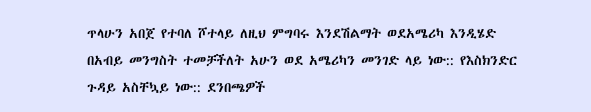ጥላሁን አበጀ የተባለ ሾተላይ ለዚህ ምግባሩ እንደሽልማት ወደአሜሪካ እንዲሄድ በአብይ መንግስት ተመቻችለት አሁን ወደ አሜሪካን መንገድ ላይ ነው:: የእስክንድር ጉዳይ አስቸኳይ ነው:: ደንበጫዎች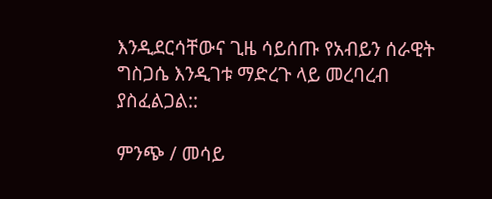እንዲደርሳቸውና ጊዜ ሳይሰጡ የአብይን ሰራዊት ግስጋሴ እንዲገቱ ማድረጉ ላይ መረባረብ ያስፈልጋል::

ምንጭ / መሳይ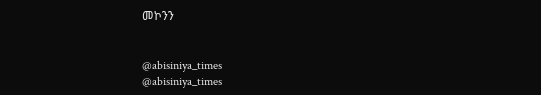መኮንን


@abisiniya_times
@abisiniya_times